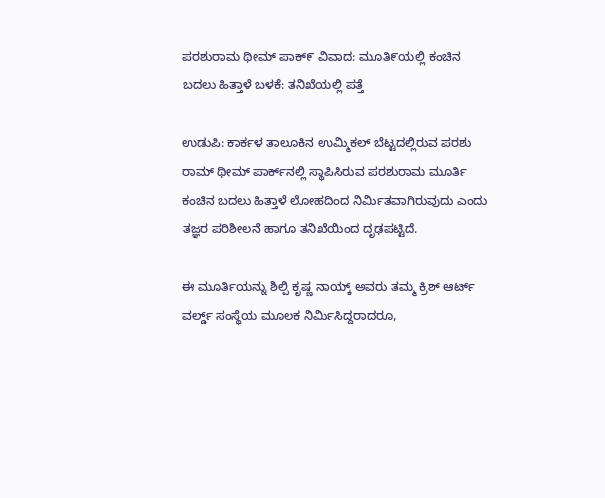ಪರಶುರಾಮ ಥೀಮ್ ಪಾಕ್೯ ವಿವಾದ: ಮೂತಿ೯ಯಲ್ಲಿ ಕಂಚಿನ ಬದಲು ಹಿತ್ತಾಳೆ ಬಳಕೆ: ತನಿಖೆಯಲ್ಲಿ ಪತ್ತೆ

ಉಡುಪಿ: ಕಾರ್ಕಳ ತಾಲೂಕಿನ ಉಮ್ಮಿಕಲ್ ಬೆಟ್ಟದಲ್ಲಿರುವ ಪರಶು ರಾಮ್ ಥೀಮ್ ಪಾರ್ಕ್‌ನಲ್ಲಿ ಸ್ಥಾಪಿಸಿರುವ ಪರಶುರಾಮ ಮೂರ್ತಿ ಕಂಚಿನ ಬದಲು ಹಿತ್ತಾಳೆ ಲೋಹದಿಂದ ನಿರ್ಮಿತವಾಗಿರುವುದು ಎಂದು ತಜ್ಞರ ಪರಿಶೀಲನೆ ಹಾಗೂ ತನಿಖೆಯಿಂದ ದೃಢಪಟ್ಟಿದೆ.

ಈ ಮೂರ್ತಿಯನ್ನು ಶಿಲ್ಪಿ ಕೃಷ್ಣ ನಾಯ್ಕ್ ಅವರು ತಮ್ಮ ಕ್ರಿಶ್ ಆರ್ಟ್ ವರ್ಲ್ಡ್ ಸಂಸ್ಥೆಯ ಮೂಲಕ ನಿರ್ಮಿಸಿದ್ದರಾದರೂ,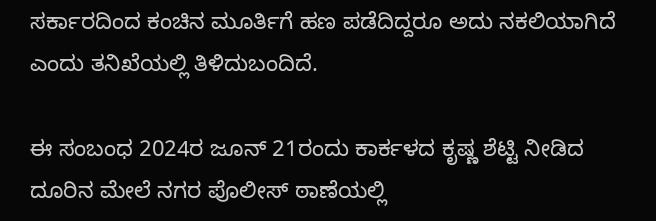ಸರ್ಕಾರದಿಂದ ಕಂಚಿನ ಮೂರ್ತಿಗೆ ಹಣ ಪಡೆದಿದ್ದರೂ ಅದು ನಕಲಿಯಾಗಿದೆ ಎಂದು ತನಿಖೆಯಲ್ಲಿ ತಿಳಿದುಬಂದಿದೆ.

ಈ ಸಂಬಂಧ 2024ರ ಜೂನ್ 21ರಂದು ಕಾರ್ಕಳದ ಕೃಷ್ಣ ಶೆಟ್ಟಿ ನೀಡಿದ ದೂರಿನ ಮೇಲೆ ನಗರ ಪೊಲೀಸ್ ಠಾಣೆಯಲ್ಲಿ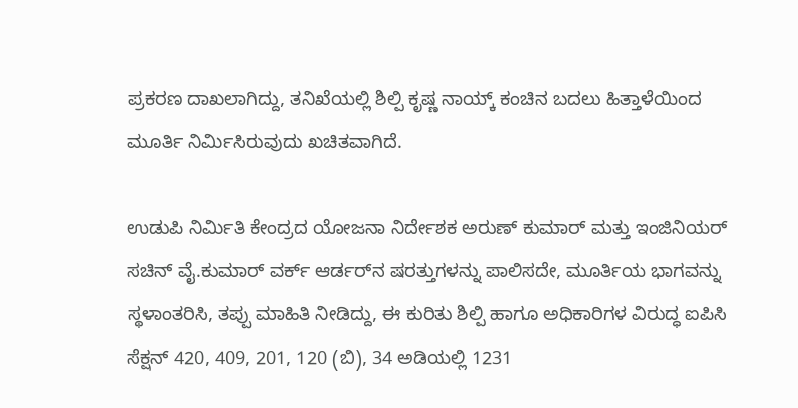ಪ್ರಕರಣ ದಾಖಲಾಗಿದ್ದು, ತನಿಖೆಯಲ್ಲಿ ಶಿಲ್ಪಿ ಕೃಷ್ಣ ನಾಯ್ಕ್ ಕಂಚಿನ ಬದಲು ಹಿತ್ತಾಳೆಯಿಂದ ಮೂರ್ತಿ ನಿರ್ಮಿಸಿರುವುದು ಖಚಿತವಾಗಿದೆ.

ಉಡುಪಿ ನಿರ್ಮಿತಿ ಕೇಂದ್ರದ ಯೋಜನಾ ನಿರ್ದೇಶಕ ಅರುಣ್ ಕುಮಾರ್ ಮತ್ತು ಇಂಜಿನಿಯರ್ ಸಚಿನ್ ವೈ.ಕುಮಾರ್ ವರ್ಕ್ ಆರ್ಡರ್‌ನ ಷರತ್ತುಗಳನ್ನು ಪಾಲಿಸದೇ, ಮೂರ್ತಿಯ ಭಾಗವನ್ನು ಸ್ಥಳಾಂತರಿಸಿ, ತಪ್ಪು ಮಾಹಿತಿ ನೀಡಿದ್ದು, ಈ ಕುರಿತು ಶಿಲ್ಪಿ ಹಾಗೂ ಅಧಿಕಾರಿಗಳ ವಿರುದ್ಧ ಐಪಿಸಿ ಸೆಕ್ಷನ್ 420, 409, 201, 120 (ಬಿ), 34 ಅಡಿಯಲ್ಲಿ 1231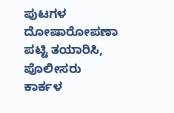ಪುಟಗಳ ದೋಷಾರೋಪಣಾ ಪಟ್ಟಿ ತಯಾರಿಸಿ, ಪೊಲೀಸರು ಕಾರ್ಕಳ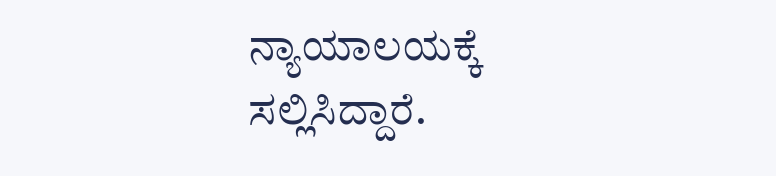ನ್ಯಾಯಾಲಯಕ್ಕೆ ಸಲ್ಲಿಸಿದ್ದಾರೆ.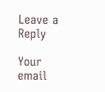Leave a Reply

Your email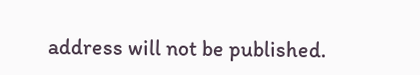address will not be published.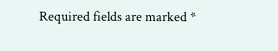Required fields are marked *